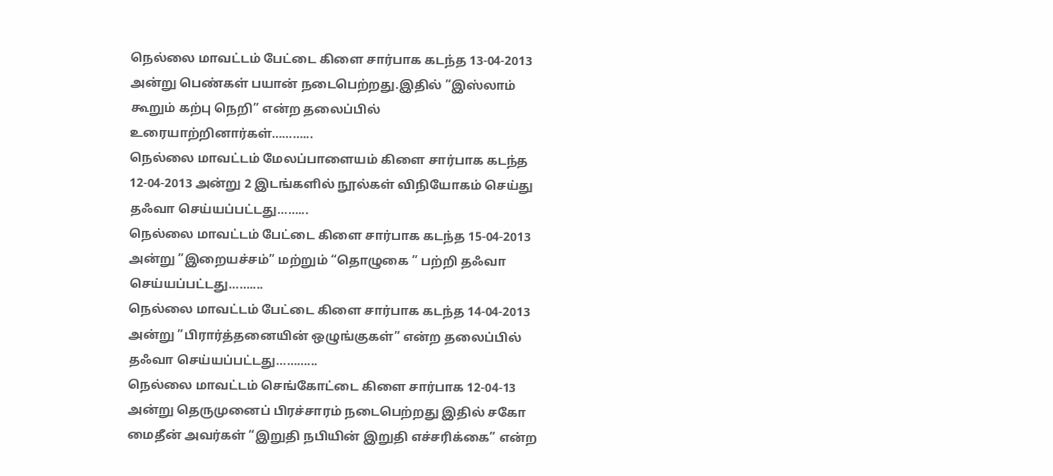நெல்லை மாவட்டம் பேட்டை கிளை சார்பாக கடந்த 13-04-2013 அன்று பெண்கள் பயான் நடைபெற்றது.இதில் ”இஸ்லாம் கூறும் கற்பு நெறி” என்ற தலைப்பில் உரையாற்றினார்கள்………...
நெல்லை மாவட்டம் மேலப்பாளையம் கிளை சார்பாக கடந்த 12-04-2013 அன்று 2 இடங்களில் நூல்கள் விநியோகம் செய்து தஃவா செய்யப்பட்டது……...
நெல்லை மாவட்டம் பேட்டை கிளை சார்பாக கடந்த 15-04-2013 அன்று ”இறையச்சம்” மற்றும் “தொழுகை ” பற்றி தஃவா செய்யப்பட்டது……....
நெல்லை மாவட்டம் பேட்டை கிளை சார்பாக கடந்த 14-04-2013 அன்று ”பிரார்த்தனையின் ஒழுங்குகள்” என்ற தலைப்பில் தஃவா செய்யப்பட்டது………...
நெல்லை மாவட்டம் செங்கோட்டை கிளை சார்பாக 12-04-13 அன்று தெருமுனைப் பிரச்சாரம் நடைபெற்றது இதில் சகோ மைதீன் அவர்கள் “இறுதி நபியின் இறுதி எச்சரிக்கை” என்ற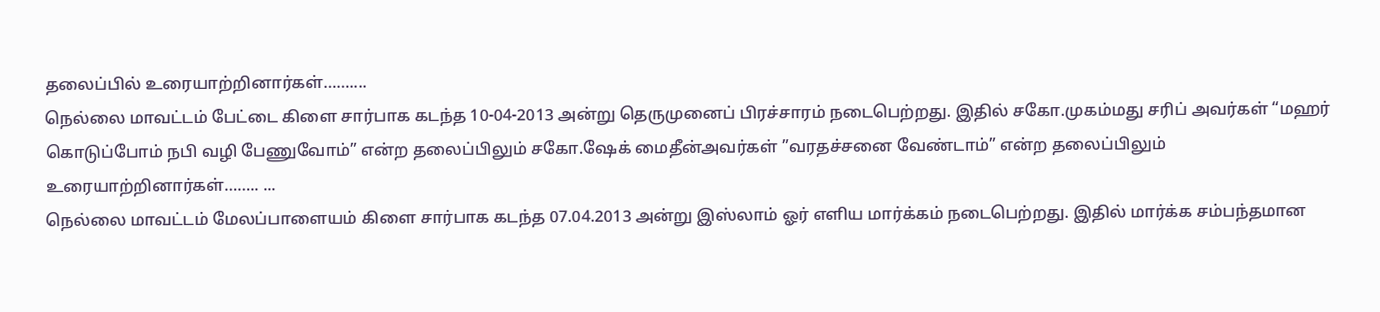தலைப்பில் உரையாற்றினார்கள்……....
நெல்லை மாவட்டம் பேட்டை கிளை சார்பாக கடந்த 10-04-2013 அன்று தெருமுனைப் பிரச்சாரம் நடைபெற்றது. இதில் சகோ.முகம்மது சரிப் அவர்கள் “மஹர் கொடுப்போம் நபி வழி பேணுவோம்” என்ற தலைப்பிலும் சகோ.ஷேக் மைதீன்அவர்கள் ”வரதச்சனை வேண்டாம்” என்ற தலைப்பிலும் உரையாற்றினார்கள்…….. ...
நெல்லை மாவட்டம் மேலப்பாளையம் கிளை சார்பாக கடந்த 07.04.2013 அன்று இஸ்லாம் ஓர் எளிய மார்க்கம் நடைபெற்றது. இதில் மார்க்க சம்பந்தமான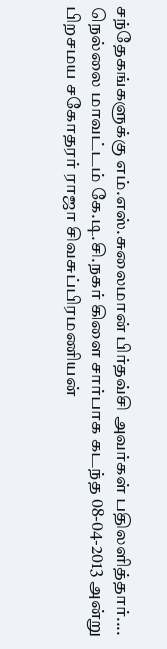சந்தேகங்களுக்கு எம்.எஸ்.சுலைமான் பிர்தவ்சி அவர்கள் பதிலளித்தார்....
நெல்லை மாவட்டம் கே.டி.சி.நகர் கிளை சார்பாக கடந்த 08-04-2013 அன்று பிறசமய சகோதரர் ராஜா சிவசுப்பிரமணியன்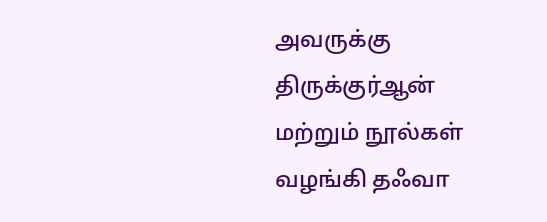அவருக்கு திருக்குர்ஆன் மற்றும் நூல்கள் வழங்கி தஃவா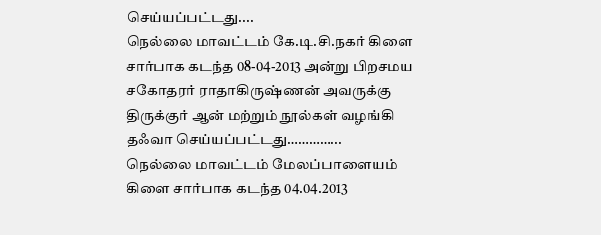செய்யப்பட்டது....
நெல்லை மாவட்டம் கே.டி.சி.நகர் கிளை சார்பாக கடந்த 08-04-2013 அன்று பிறசமய சகோதரர் ராதாகிருஷ்ணன் அவருக்கு திருக்குர் ஆன் மற்றும் நூல்கள் வழங்கி தஃவா செய்யப்பட்டது…………...
நெல்லை மாவட்டம் மேலப்பாளையம் கிளை சார்பாக கடந்த 04.04.2013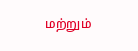மற்றும்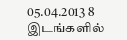05.04.2013 8 இடங்களில்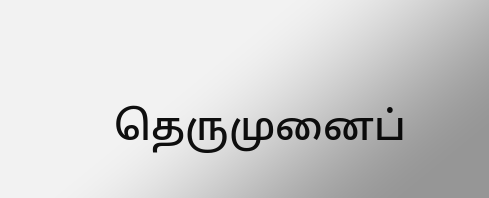தெருமுனைப்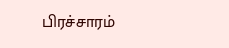பிரச்சாரம்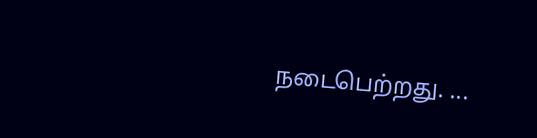நடைபெற்றது. ...